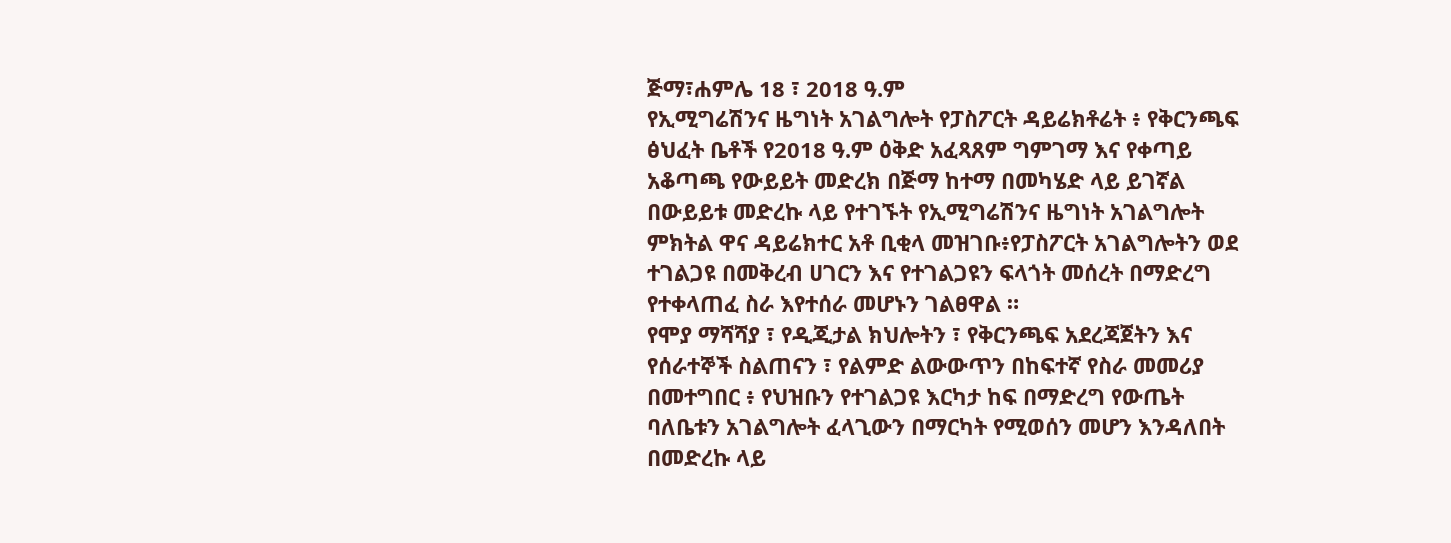ጅማ፣ሐምሌ 18 ፣ 2018 ዓ.ም
የኢሚግሬሽንና ዜግነት አገልግሎት የፓስፖርት ዳይሬክቶሬት ፥ የቅርንጫፍ ፅህፈት ቤቶች የ2018 ዓ.ም ዕቅድ አፈጻጸም ግምገማ እና የቀጣይ አቆጣጫ የውይይት መድረክ በጅማ ከተማ በመካሄድ ላይ ይገኛል በውይይቱ መድረኩ ላይ የተገኙት የኢሚግሬሽንና ዜግነት አገልግሎት ምክትል ዋና ዳይሬክተር አቶ ቢቂላ መዝገቡ፥የፓስፖርት አገልግሎትን ወደ ተገልጋዩ በመቅረብ ሀገርን እና የተገልጋዩን ፍላጎት መሰረት በማድረግ የተቀላጠፈ ስራ እየተሰራ መሆኑን ገልፀዋል ።
የሞያ ማሻሻያ ፣ የዲጂታል ክህሎትን ፣ የቅርንጫፍ አደረጃጀትን እና የሰራተኞች ስልጠናን ፣ የልምድ ልውውጥን በከፍተኛ የስራ መመሪያ በመተግበር ፥ የህዝቡን የተገልጋዩ እርካታ ከፍ በማድረግ የውጤት ባለቤቱን አገልግሎት ፈላጊውን በማርካት የሚወሰን መሆን እንዳለበት በመድረኩ ላይ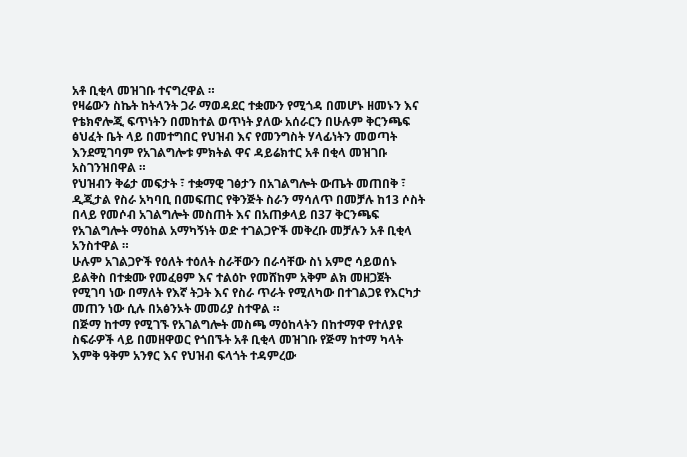አቶ ቢቂላ መዝገቡ ተናግረዋል ።
የዛሬውን ስኬት ከትላንት ጋራ ማወዳደር ተቋሙን የሚጎዳ በመሆኑ ዘመኑን እና የቴክኖሎጂ ፍጥነትን በመከተል ወጥነት ያለው አሰራርን በሁሉም ቅርንጫፍ ፅህፈት ቤት ላይ በመተግበር የህዝብ እና የመንግስት ሃላፊነትን መወጣት እንደሚገባም የአገልግሎቱ ምክትል ዋና ዳይሬክተር አቶ በቂላ መዝገቡ አስገንዝበዋል ።
የህዝብን ቅሬታ መፍታት ፣ ተቋማዊ ገፅታን በአገልግሎት ውጤት መጠበቅ ፣ ዲጂታል የስራ አካባቢ በመፍጠር የቅንጅት ስራን ማሳለጥ በመቻሉ ከ13 ሶስት በላይ የመሶብ አገልግሎት መስጠት እና በአጠቃላይ በ37 ቅርንጫፍ የአገልግሎት ማዕከል አማካኝነት ወድ ተገልጋዮች መቅረቡ መቻሉን አቶ ቢቂላ አንስተዋል ።
ሁሉም አገልጋዮች የዕለት ተዕለት ስራቸውን በራሳቸው ስነ አምሮ ሳይወሰኑ ይልቅስ በተቋሙ የመፈፀም እና ተልዕኮ የመሸከም አቅም ልክ መዘጋጀት የሚገባ ነው በማለት የእኛ ትጋት እና የስራ ጥራት የሚለካው በተገልጋዩ የእርካታ መጠን ነው ሲሉ በአፅንኦት መመሪያ ስተዋል ።
በጅማ ከተማ የሚገኙ የአገልግሎት መስጫ ማዕከላትን በከተማዋ የተለያዩ ስፍራዎች ላይ በመዘዋወር የጎበኙት አቶ ቢቂላ መዝገቡ የጅማ ከተማ ካላት እምቅ ዓቅም አንፃር እና የህዝብ ፍላጎት ተዳምረው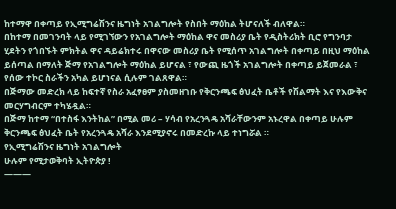ከተማዋ በቀጣይ የኢሚግሬሽንና ዜግነት አገልግሎት የስበት ማዕከል ትሆናለች ብለዋል።
በከተማ በመገንባት ላይ የሚገኘውን የአገልግሎት ማዕከል ዋና መስሪያ ቤት የዲስትሪክት ቢሮ የግንባታ ሂደትን የጎበኙት ምክትል ዋና ዳይሬክተሩ በዋናው መስሪያ ቤት የሚሰጥ አገልግሎት በቀጣይ በዚህ ማዕከል ይሰጣል በማለት ጅማ የአገልግሎት ማዕከል ይሆናል ፣ የውጪ ዜጎች አገልግሎት በቀጣይ ይጀመራል ፣ የሰው ተኮር ስራችን አካል ይሆነናል ሲሉም ገልጸዋል።
በጅማው መድረክ ላይ ከፍተኛ የስራ አፈፃፀም ያስመዘገቡ የቅርንጫፍ ፅህፈት ቤቶች የሽልማት እና የእውቅና መርሃግብርም ተካሄዷል።
በጅማ ከተማ “በተስፋ እንትከል” በሚል መሪ – ሃሳብ የአረንጓዴ አሻራቸውንም አኑረዋል በቀጣይ ሁሉም ቅርንጫፍ ፅህፈት ቤት የአረንጓዴ አሻራ እንደሚያኖሩ በመድረኩ ላይ ተነግሯል ።
የኢሚግሬሽንና ዜግነት አገልግሎት
ሁሉም የሚታወቅባት ኢትዮጵያ !
———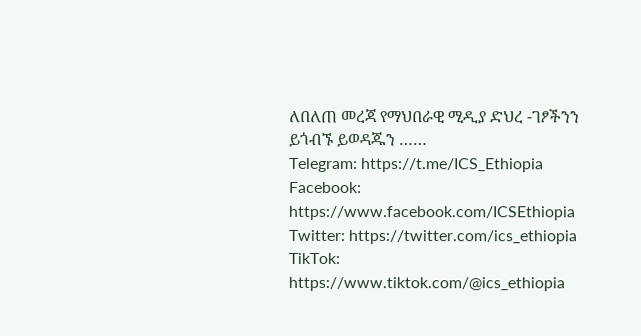ለበለጠ መረጃ የማህበራዊ ሚዲያ ድህረ -ገፆችንን ይጎብኙ ይወዳጁን ……
Telegram: https://t.me/ICS_Ethiopia
Facebook: https://www.facebook.com/ICSEthiopia
Twitter: https://twitter.com/ics_ethiopia
TikTok: https://www.tiktok.com/@ics_ethiopia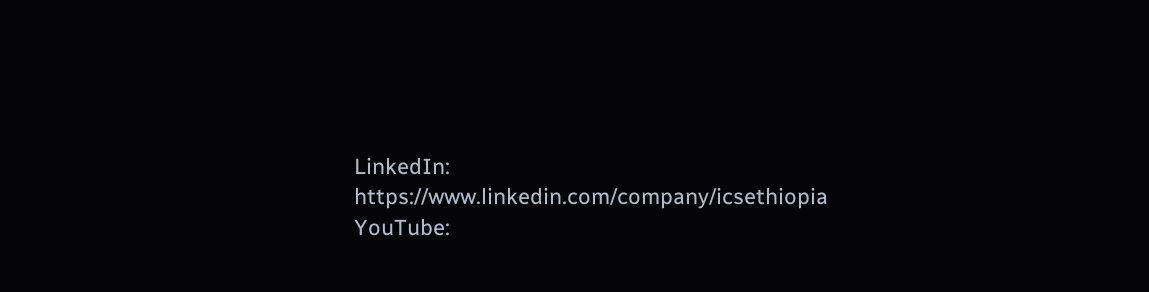LinkedIn: https://www.linkedin.com/company/icsethiopia
YouTube: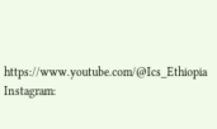https://www.youtube.com/@Ics_Ethiopia
Instagram: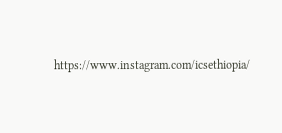https://www.instagram.com/icsethiopia/